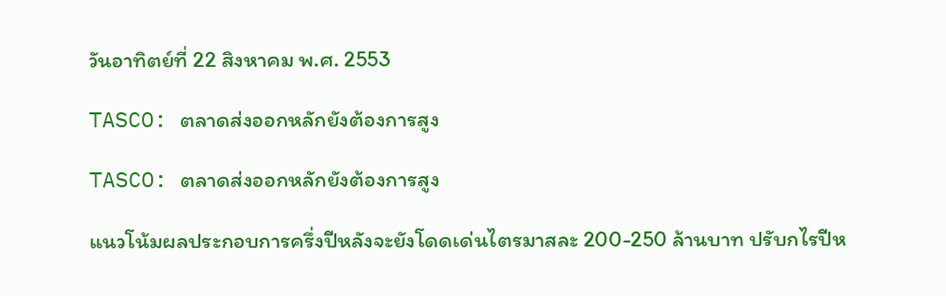วันอาทิตย์ที่ 22 สิงหาคม พ.ศ. 2553

TASCO: ตลาดส่งออกหลักยังต้องการสูง

TASCO: ตลาดส่งออกหลักยังต้องการสูง

แนวโน้มผลประกอบการครึ่งปีหลังจะยังโดดเด่นไตรมาสละ 200-250 ล้านบาท ปรับกไรปีห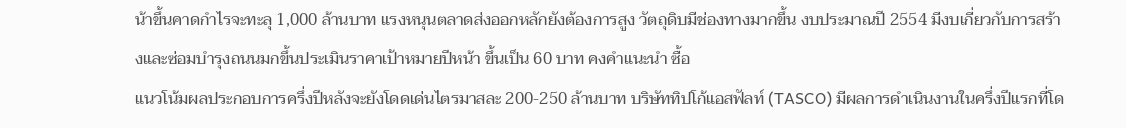น้าขึ้นคาดกำไรจะทะลุ 1,000 ล้านบาท แรงหนุนตลาดส่งออกหลักยังต้องการสูง วัตถุดิบมีช่องทางมากขึ้น งบประมาณปี 2554 มีงบเกี่ยวกับการสร้างและซ่อมบำรุงถนนมกขึ้นประเมินราคาเป้าหมายปีหน้า ขึ้นเป็น 60 บาท คงคำแนะนำ ซื้อ
แนวโน้มผลประกอบการครึ่งปีหลังจะยังโดดเด่นไตรมาสละ 200-250 ล้านบาท บริษัททิปโก้แอสฟัลท์ (TASCO) มีผลการดำเนินงานในครึ่งปีแรกที่โด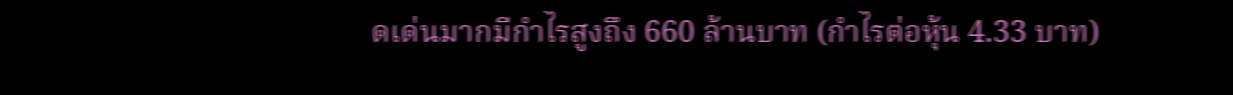ดเด่นมากมีกำไรสูงถึง 660 ล้านบาท (กำไรต่อหุ้น 4.33 บาท)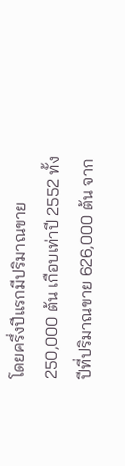โดยครึ่งปีแรกมีปริมาณขาย 250,000 ต้น เกือบเท่าปี 2552 ทั้งปีที่ปริมาณขาย 626,000 ต้น จาก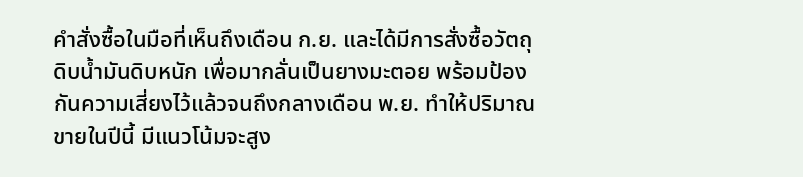คำสั่งซื้อในมือที่เห็นถึงเดือน ก.ย. และได้มีการสั่งซื้อวัตถุดิบน้ำมันดิบหนัก เพื่อมากลั่นเป็นยางมะตอย พร้อมป้องกันความเสี่ยงไว้แล้วจนถึงกลางเดือน พ.ย. ทำให้ปริมาณขายในปีนี้ มีแนวโน้มจะสูง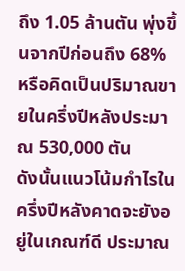ถึง 1.05 ล้านตัน พุ่งขึ้นจากปีก่อนถึง 68% หรือคิดเป็นปริมาณขายในครึ่งปีหลังประมาณ 530,000 ตัน
ดังนั้นแนวโน้มกำไรในครึ่งปีหลังคาดจะยังอยู่ในเกณฑ์ดี ประมาณ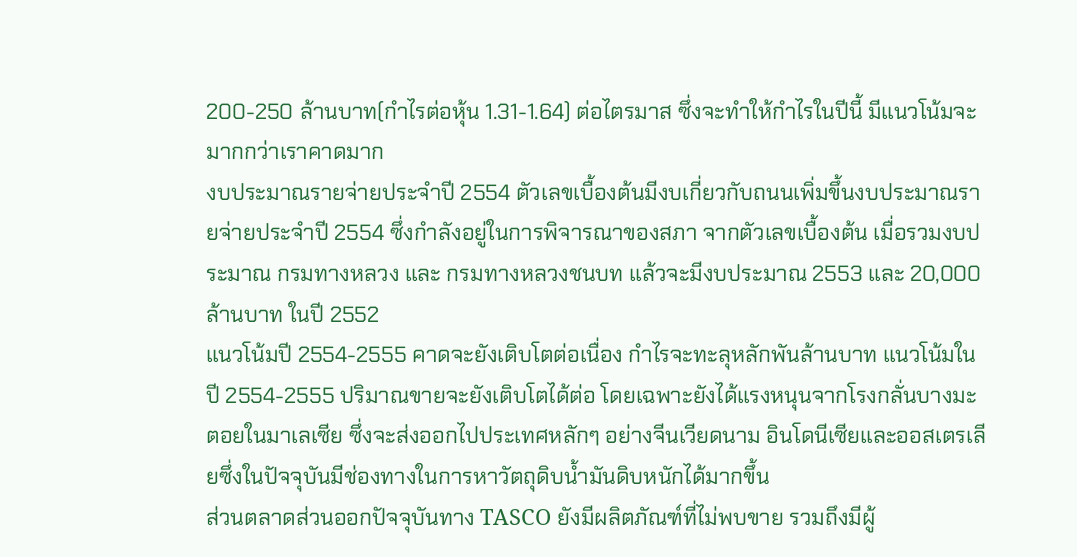200-250 ล้านบาท(กำไรต่อหุ้น 1.31-1.64) ต่อไตรมาส ซึ่งจะทำให้กำไรในปีนี้ มีแนวโน้มจะมากกว่าเราคาดมาก
งบประมาณรายจ่ายประจำปี 2554 ตัวเลขเบื้องต้นมีงบเกี่ยวกับถนนเพิ่มขึ้นงบประมาณรายจ่ายประจำปี 2554 ซึ่งกำลังอยู่ในการพิจารณาของสภา จากตัวเลขเบื้องต้น เมื่อรวมงบประมาณ กรมทางหลวง และ กรมทางหลวงชนบท แล้วจะมีงบประมาณ 2553 และ 20,000 ล้านบาท ในปี 2552
แนวโน้มปี 2554-2555 คาดจะยังเติบโตต่อเนื่อง กำไรจะทะลุหลักพันล้านบาท แนวโน้มในปี 2554-2555 ปริมาณขายจะยังเติบโตได้ต่อ โดยเฉพาะยังได้แรงหนุนจากโรงกลั่นบางมะตอยในมาเลเซีย ซึ่งจะส่งออกไปประเทศหลักๆ อย่างจีนเวียดนาม อินโดนีเซียและออสเตรเลียซึ่งในปัจจุบันมีช่องทางในการหาวัตถุดิบน้ำมันดิบหนักได้มากขึ้น
ส่วนตลาดส่วนออกปัจจุบันทาง TASCO ยังมีผลิตภัณฑ์ที่ไม่พบขาย รวมถึงมีผู้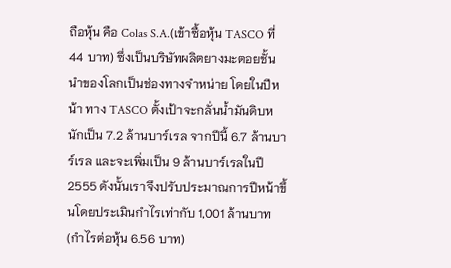ถือหุ้น คือ Colas S.A.(เข้าซื้อหุ้น TASCO ที่ 44 บาท) ซึ่งเป็นบริษัทผลิตยางมะตอยชั้นนำของโลกเป็นช่องทางจำหน่าย โดยในปีหน้า ทาง TASCO ตั้งเป้าจะกลั่นน้ำมันดิบหนักเป็น 7.2 ล้านบาร์เรล จากปีนี้ 6.7 ล้านบาร์เรล และจะเพิ่มเป็น 9 ล้านบาร์เรลในปี 2555 ดังนั้นเราจึงปรับประมาณการปีหน้าขึ้นโดยประเมินกำไรเท่ากับ 1,001 ล้านบาท (กำไรต่อหุ้น 6.56 บาท)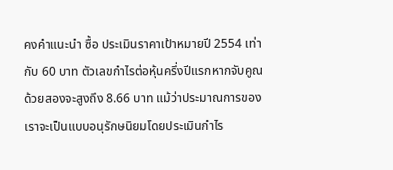คงคำแนะนำ ซื้อ ประเมินราคาเป้าหมายปี 2554 เท่ากับ 60 บาท ตัวเลขกำไรต่อหุ้นครึ่งปีแรกหากจับคูณด้วยสองจะสูงถึง 8.66 บาท แม้ว่าประมาณการของเราจะเป็นแบบอนุรักษนิยมโดยประเมินกำไร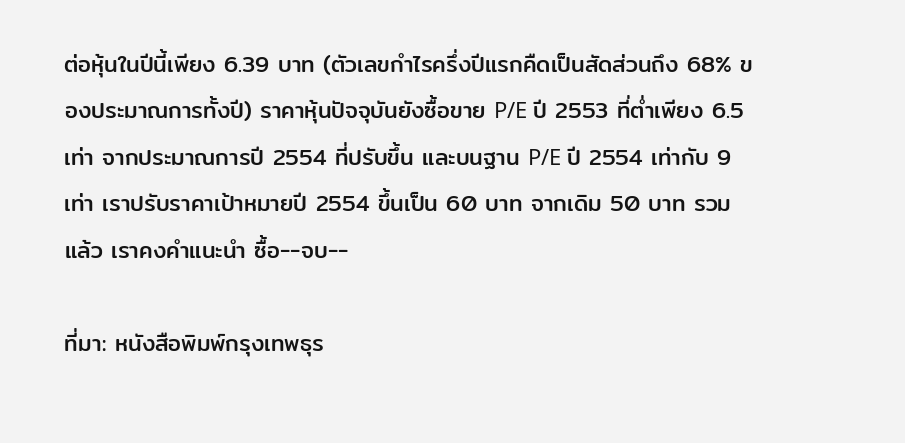ต่อหุ้นในปีนี้เพียง 6.39 บาท (ตัวเลขกำไรครึ่งปีแรกคืดเป็นสัดส่วนถึง 68% ของประมาณการทั้งปี) ราคาหุ้นปัจจุบันยังซื้อขาย P/E ปี 2553 ที่ต่ำเพียง 6.5 เท่า จากประมาณการปี 2554 ที่ปรับขึ้น และบนฐาน P/E ปี 2554 เท่ากับ 9 เท่า เราปรับราคาเป้าหมายปี 2554 ขึ้นเป็น 60 บาท จากเดิม 50 บาท รวมแล้ว เราคงคำแนะนำ ซื้อ--จบ--

ที่มา: หนังสือพิมพ์กรุงเทพธุร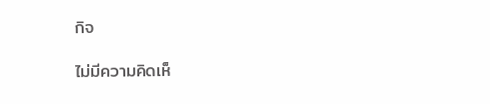กิจ

ไม่มีความคิดเห็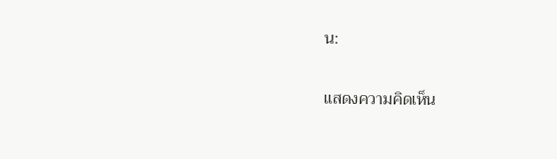น:

แสดงความคิดเห็น